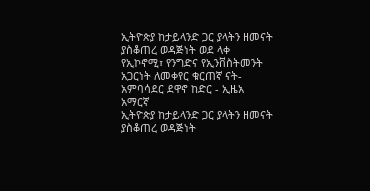ኢትዮጵያ ከታይላንድ ጋር ያላትን ዘመናት ያስቆጠረ ወዳጅነት ወደ ላቀ የኢኮኖሚ፣ የንግድና የኢንቨስትመንት አጋርነት ለመቀየር ቁርጠኛ ናት- አምባሳደር ደዋኖ ከድር - ኢዜአ አማርኛ
ኢትዮጵያ ከታይላንድ ጋር ያላትን ዘመናት ያስቆጠረ ወዳጅነት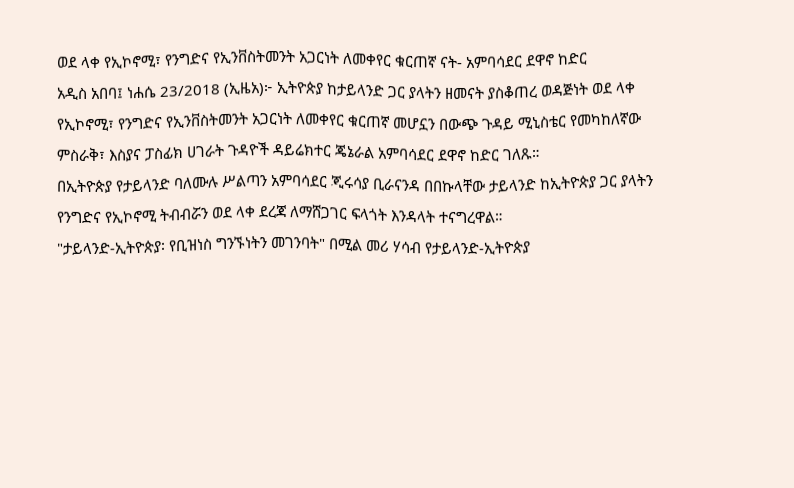ወደ ላቀ የኢኮኖሚ፣ የንግድና የኢንቨስትመንት አጋርነት ለመቀየር ቁርጠኛ ናት- አምባሳደር ደዋኖ ከድር
አዲስ አበባ፤ ነሐሴ 23/2018 (ኢዜአ)፦ ኢትዮጵያ ከታይላንድ ጋር ያላትን ዘመናት ያስቆጠረ ወዳጅነት ወደ ላቀ የኢኮኖሚ፣ የንግድና የኢንቨስትመንት አጋርነት ለመቀየር ቁርጠኛ መሆኗን በውጭ ጉዳይ ሚኒስቴር የመካከለኛው ምስራቅ፣ እስያና ፓስፊክ ሀገራት ጉዳዮች ዳይሬክተር ጄኔራል አምባሳደር ደዋኖ ከድር ገለጹ።
በኢትዮጵያ የታይላንድ ባለሙሉ ሥልጣን አምባሳደር ጂሩሳያ ቢራናንዳ በበኩላቸው ታይላንድ ከኢትዮጵያ ጋር ያላትን የንግድና የኢኮኖሚ ትብብሯን ወደ ላቀ ደረጃ ለማሸጋገር ፍላጎት እንዳላት ተናግረዋል።
"ታይላንድ-ኢትዮጵያ፡ የቢዝነስ ግንኙነትን መገንባት" በሚል መሪ ሃሳብ የታይላንድ-ኢትዮጵያ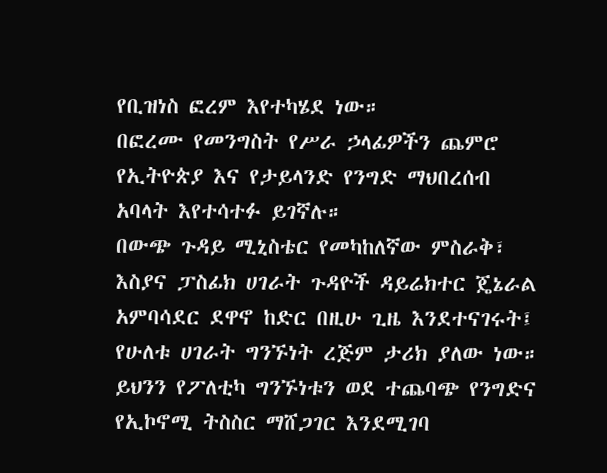የቢዝነስ ፎረም እየተካሄደ ነው።
በፎረሙ የመንግስት የሥራ ኃላፊዎችን ጨምሮ የኢትዮጵያ እና የታይላንድ የንግድ ማህበረሰብ አባላት እየተሳተፉ ይገኛሉ።
በውጭ ጉዳይ ሚኒስቴር የመካከለኛው ምስራቅ፣ እስያና ፓስፊክ ሀገራት ጉዳዮች ዳይሬክተር ጄኔራል አምባሳደር ደዋኖ ከድር በዚሁ ጊዜ እንደተናገሩት፤ የሁለቱ ሀገራት ግንኙነት ረጅም ታሪክ ያለው ነው።
ይህንን የፖለቲካ ግንኙነቱን ወደ ተጨባጭ የንግድና የኢኮኖሚ ትስስር ማሸጋገር እንደሚገባ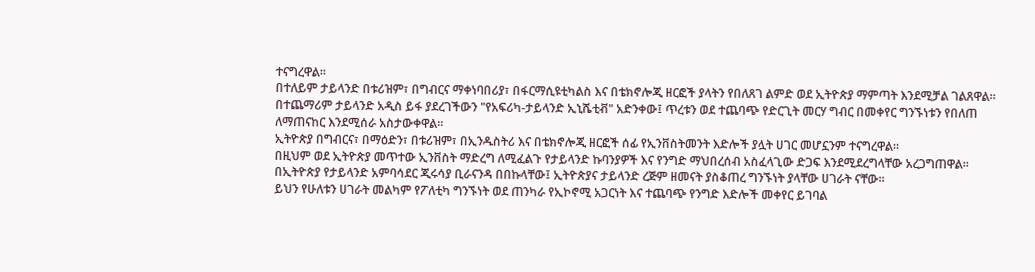ተናግረዋል።
በተለይም ታይላንድ በቱሪዝም፣ በግብርና ማቀነባበሪያ፣ በፋርማሲዩቲካልስ እና በቴክኖሎጂ ዘርፎች ያላትን የበለጸገ ልምድ ወደ ኢትዮጵያ ማምጣት እንደሚቻል ገልጸዋል።
በተጨማሪም ታይላንድ አዲስ ይፋ ያደረገችውን "የአፍሪካ-ታይላንድ ኢኒሼቲቭ" አድንቀው፤ ጥረቱን ወደ ተጨባጭ የድርጊት መርሃ ግብር በመቀየር ግንኙነቱን የበለጠ ለማጠናከር እንደሚሰራ አስታውቀዋል።
ኢትዮጵያ በግብርና፣ በማዕድን፣ በቱሪዝም፣ በኢንዱስትሪ እና በቴክኖሎጂ ዘርፎች ሰፊ የኢንቨስትመንት እድሎች ያሏት ሀገር መሆኗንም ተናግረዋል።
በዚህም ወደ ኢትዮጵያ መጥተው ኢንቨስት ማድረግ ለሚፈልጉ የታይላንድ ኩባንያዎች እና የንግድ ማህበረሰብ አስፈላጊው ድጋፍ እንደሚደረግላቸው አረጋግጠዋል።
በኢትዮጵያ የታይላንድ አምባሳደር ጂሩሳያ ቢራናንዳ በበኩላቸው፤ ኢትዮጵያና ታይላንድ ረጅም ዘመናት ያስቆጠረ ግንኙነት ያላቸው ሀገራት ናቸው።
ይህን የሁለቱን ሀገራት መልካም የፖለቲካ ግንኙነት ወደ ጠንካራ የኢኮኖሚ አጋርነት እና ተጨባጭ የንግድ እድሎች መቀየር ይገባል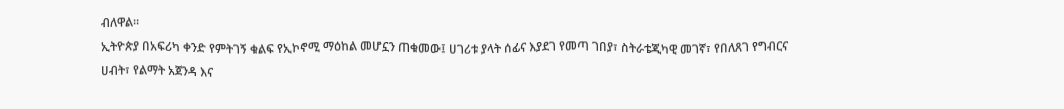ብለዋል።
ኢትዮጵያ በአፍሪካ ቀንድ የምትገኝ ቁልፍ የኢኮኖሚ ማዕከል መሆኗን ጠቁመው፤ ሀገሪቱ ያላት ሰፊና እያደገ የመጣ ገበያ፣ ስትራቴጂካዊ መገኛ፣ የበለጸገ የግብርና ሀብት፣ የልማት አጀንዳ እና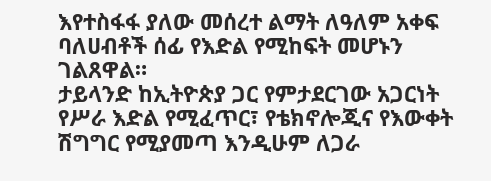እየተስፋፋ ያለው መሰረተ ልማት ለዓለም አቀፍ ባለሀብቶች ሰፊ የእድል የሚከፍት መሆኑን ገልጸዋል።
ታይላንድ ከኢትዮጵያ ጋር የምታደርገው አጋርነት የሥራ እድል የሚፈጥር፣ የቴክኖሎጂና የእውቀት ሽግግር የሚያመጣ እንዲሁም ለጋራ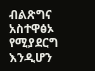ብልጽግና አስተዋፅኦ የሚያደርግ እንዲሆን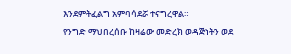እንደምትፈልግ አምባሳደሯ ተናግረዋል።
የንግድ ማህበረሰቡ ከዛሬው መድረክ ወዳጅነትን ወደ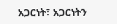አጋርነት፣ አጋርነትን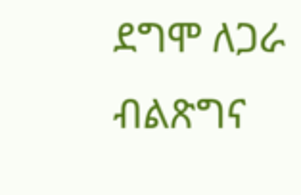ደግሞ ለጋራ ብልጽግና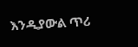እንዲያውል ጥሪ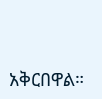አቅርበዋል።